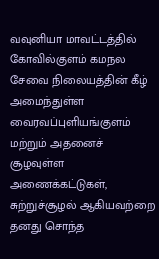வவுனியா மாவட்டத்தில் கோவில்குளம் கமநல சேவை நிலையத்தின் கீழ் அமைந்துள்ள வைரவப்புளியங்குளம் மற்றும் அதனைச் சூழவுள்ள அணைக்கட்டுகள், சுற்றுச்சூழல் ஆகியவற்றை தனது சொந்த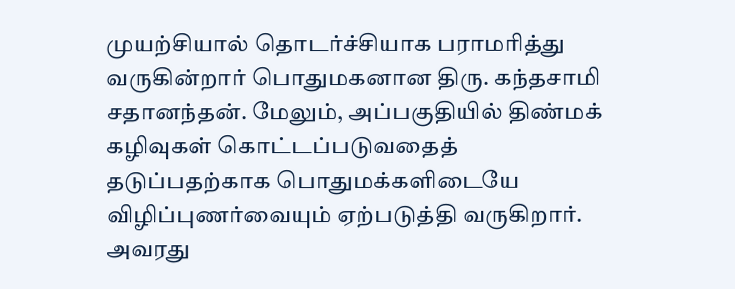முயற்சியால் தொடர்ச்சியாக பராமரித்து வருகின்றார் பொதுமகனான திரு. கந்தசாமி சதானந்தன். மேலும், அப்பகுதியில் திண்மக் கழிவுகள் கொட்டப்படுவதைத் தடுப்பதற்காக பொதுமக்களிடையே விழிப்புணர்வையும் ஏற்படுத்தி வருகிறார்.
அவரது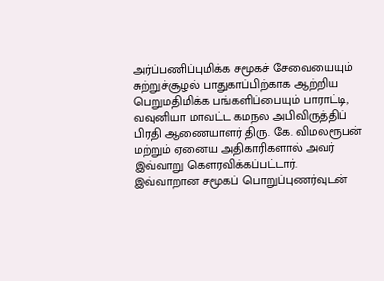அர்ப்பணிப்புமிக்க சமூகச் சேவையையும் சுற்றுச்சூழல் பாதுகாப்பிற்காக ஆற்றிய பெறுமதிமிக்க பங்களிப்பையும் பாராட்டி, வவுனியா மாவட்ட கமநல அபிவிருத்திப் பிரதி ஆணையாளர் திரு. கே. விமலரூபன் மற்றும் ஏனைய அதிகாரிகளால் அவர் இவ்வாறு கௌரவிக்கப்பட்டார்.
இவ்வாறான சமூகப் பொறுப்புணர்வுடன்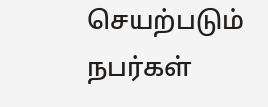செயற்படும் நபர்கள்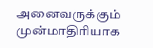அனைவருக்கும் முன்மாதிரியாக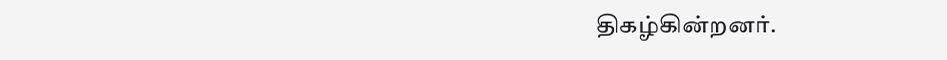திகழ்கின்றனர்.